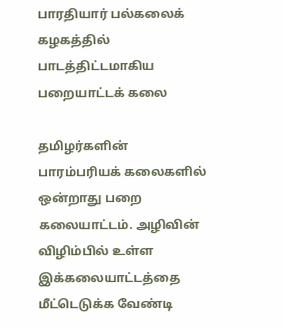பாரதியார் பல்கலைக் கழகத்தில் பாடத்திட்டமாகிய பறையாட்டக் கலை

தமிழர்களின் பாரம்பரியக் கலைகளில் ஒன்றாது பறை கலையாட்டம். அழிவின் விழிம்பில் உள்ள இக்கலையாட்டத்தை மீட்டெடுக்க வேண்டி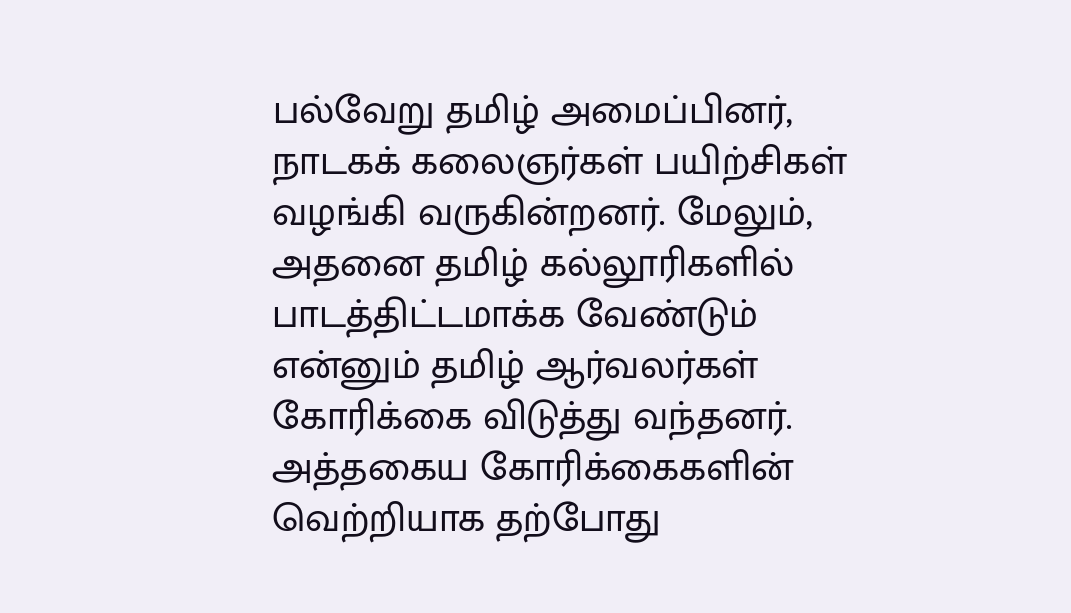பல்வேறு தமிழ் அமைப்பினர், நாடகக் கலைஞர்கள் பயிற்சிகள் வழங்கி வருகின்றனர். மேலும், அதனை தமிழ் கல்லூரிகளில் பாடத்திட்டமாக்க வேண்டும் என்னும் தமிழ் ஆர்வலர்கள் கோரிக்கை விடுத்து வந்தனர். அத்தகைய கோரிக்கைகளின் வெற்றியாக தற்போது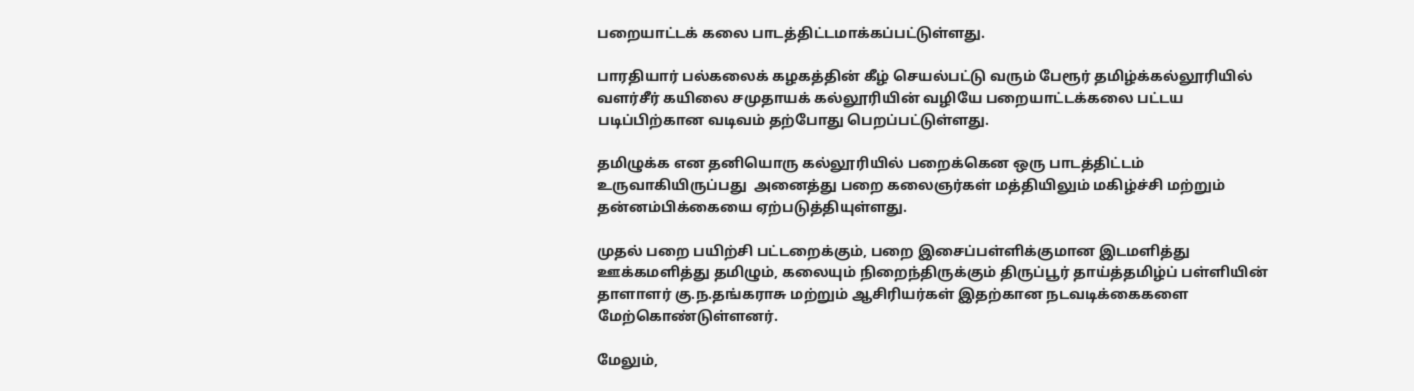பறையாட்டக் கலை பாடத்திட்டமாக்கப்பட்டுள்ளது.

பாரதியார் பல்கலைக் கழகத்தின் கீழ் செயல்பட்டு வரும் பேரூர் தமிழ்க்கல்லூரியில் வளர்சீர் கயிலை சமுதாயக் கல்லூரியின் வழியே பறையாட்டக்கலை பட்டய படிப்பிற்கான வடிவம் தற்போது பெறப்பட்டுள்ளது.

தமிழுக்க என தனியொரு கல்லூரியில் பறைக்கென ஒரு பாடத்திட்டம் உருவாகியிருப்பது  அனைத்து பறை கலைஞர்கள் மத்தியிலும் மகிழ்ச்சி மற்றும் தன்னம்பிக்கையை ஏற்படுத்தியுள்ளது.

முதல் பறை பயிற்சி பட்டறைக்கும், பறை இசைப்பள்ளிக்குமான இடமளித்து ஊக்கமளித்து தமிழும், கலையும் நிறைந்திருக்கும் திருப்பூர் தாய்த்தமிழ்ப் பள்ளியின் தாளாளர் கு.ந.தங்கராசு மற்றும் ஆசிரியர்கள் இதற்கான நடவடிக்கைகளை மேற்கொண்டுள்ளனர்.

மேலும்,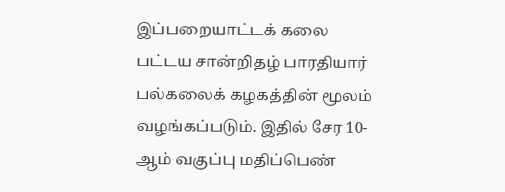இப்பறையாட்டக் கலை பட்டய சான்றிதழ் பாரதியார் பல்கலைக் கழகத்தின் மூலம் வழங்கப்படும். இதில் சேர 10-ஆம் வகுப்பு மதிப்பெண்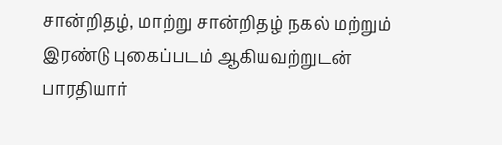சான்றிதழ், மாற்று சான்றிதழ் நகல் மற்றும் இரண்டு புகைப்படம் ஆகியவற்றுடன் பாரதியார்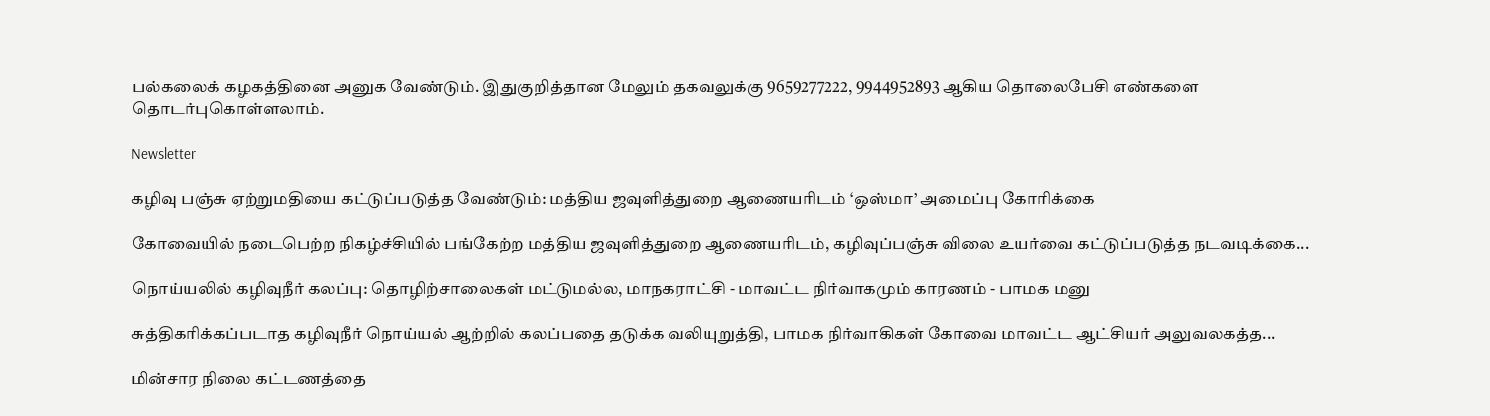பல்கலைக் கழகத்தினை அனுக வேண்டும். இதுகுறித்தான மேலும் தகவலுக்கு 9659277222, 9944952893 ஆகிய தொலைபேசி எண்களை தொடர்புகொள்ளலாம்.

Newsletter

கழிவு பஞ்சு ஏற்றுமதியை கட்டுப்படுத்த வேண்டும்: மத்திய ஜவுளித்துறை ஆணையரிடம் ‘ஒஸ்மா’ அமைப்பு கோரிக்கை

கோவையில் நடைபெற்ற நிகழ்ச்சியில் பங்கேற்ற மத்திய ஜவுளித்துறை ஆணையரிடம், கழிவுப்பஞ்சு விலை உயர்வை கட்டுப்படுத்த நடவடிக்கை...

நொய்யலில் கழிவுநீர் கலப்பு: தொழிற்சாலைகள் மட்டுமல்ல, மாநகராட்சி - மாவட்ட நிர்வாகமும் காரணம் - பாமக மனு

சுத்திகரிக்கப்படாத கழிவுநீர் நொய்யல் ஆற்றில் கலப்பதை தடுக்க வலியுறுத்தி, பாமக நிர்வாகிகள் கோவை மாவட்ட ஆட்சியர் அலுவலகத்த...

மின்சார நிலை கட்டணத்தை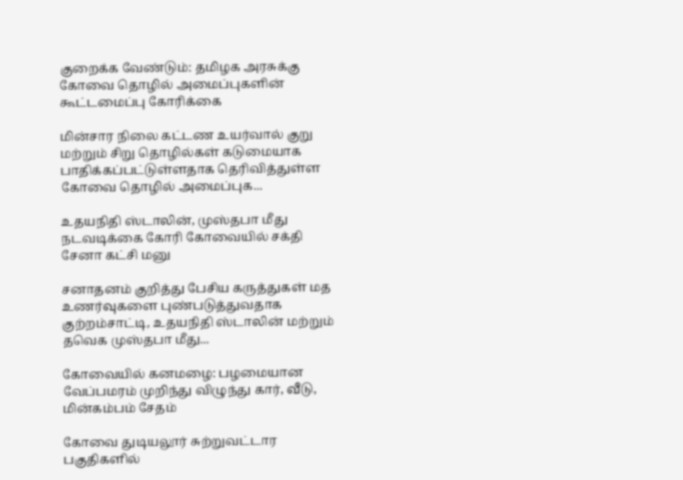குறைக்க வேண்டும்: தமிழக அரசுக்கு கோவை தொழில் அமைப்புகளின் கூட்டமைப்பு கோரிக்கை

மின்சார நிலை கட்டண உயர்வால் குறு மற்றும் சிறு தொழில்கள் கடுமையாக பாதிக்கப்பட்டுள்ளதாக தெரிவித்துள்ள கோவை தொழில் அமைப்புக...

உதயநிதி ஸ்டாலின், முஸ்தபா மீது நடவடிக்கை கோரி கோவையில் சக்தி சேனா கட்சி மனு

சனாதனம் குறித்து பேசிய கருத்துகள் மத உணர்வுகளை புண்படுத்துவதாக குற்றம்சாட்டி, உதயநிதி ஸ்டாலின் மற்றும் தவெக முஸ்தபா மீது...

கோவையில் கனமழை: பழமையான வேப்பமரம் முறிந்து விழுந்து கார், வீடு, மின்கம்பம் சேதம்

கோவை துடியலூர் சுற்றுவட்டார பகுதிகளில்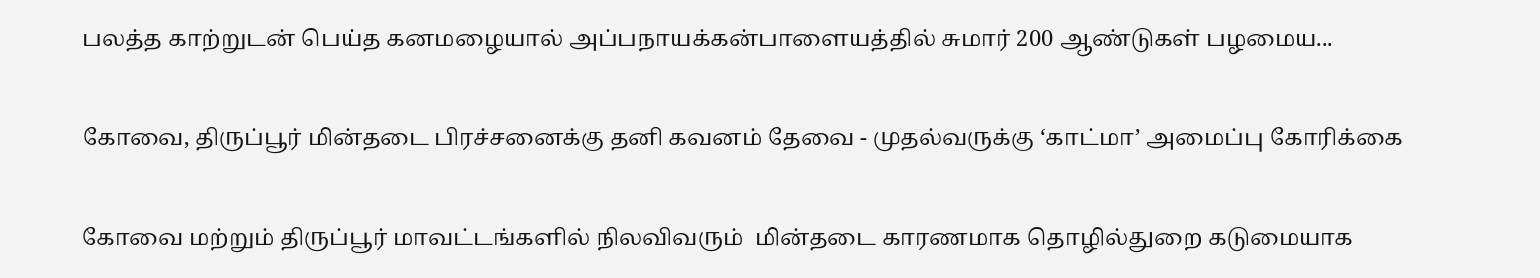பலத்த காற்றுடன் பெய்த கனமழையால் அப்பநாயக்கன்பாளையத்தில் சுமார் 200 ஆண்டுகள் பழமைய...

கோவை, திருப்பூர் மின்தடை பிரச்சனைக்கு தனி கவனம் தேவை - முதல்வருக்கு ‘காட்மா’ அமைப்பு கோரிக்கை

கோவை மற்றும் திருப்பூர் மாவட்டங்களில் நிலவிவரும்  மின்தடை காரணமாக தொழில்துறை கடுமையாக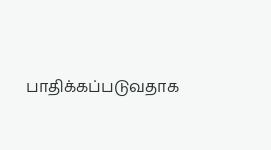பாதிக்கப்படுவதாக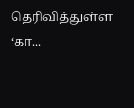தெரிவித்துள்ள ‘கா...